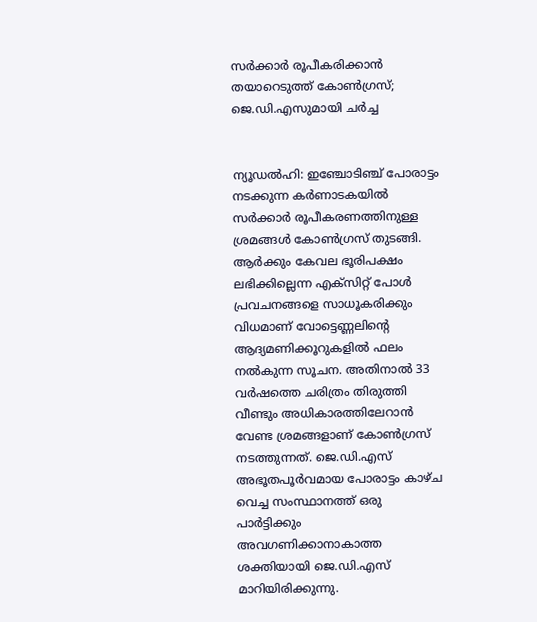സര്‍ക്കാര്‍ രൂപീകരിക്കാന്‍ തയാറെടുത്ത് കോണ്‍ഗ്രസ്; ജെ.ഡി.എസുമായി ചര്‍ച്ച


ന്യൂഡല്‍ഹി: ഇഞ്ചോടിഞ്ച് പോരാട്ടം നടക്കുന്ന കര്‍ണാടകയില്‍ സര്‍ക്കാര്‍ രൂപീകരണത്തിനുള്ള ശ്രമങ്ങള്‍ കോണ്‍ഗ്രസ് തുടങ്ങി. ആര്‍ക്കും കേവല ഭൂരിപക്ഷം ലഭിക്കില്ലെന്ന എക്സിറ്റ് പോള്‍ പ്രവചനങ്ങളെ സാധൂകരിക്കും വിധമാണ് വോട്ടെണ്ണലിന്റെ ആദ്യമണിക്കൂറുകളില്‍ ഫലം നല്‍കുന്ന സൂചന. അതിനാല്‍ 33 വര്‍ഷത്തെ ചരിത്രം തിരുത്തി വീണ്ടും അധികാരത്തിലേറാന്‍ വേണ്ട ശ്രമങ്ങളാണ് കോണ്‍ഗ്രസ് നടത്തുന്നത്. ജെ.ഡി.എസ് അഭൂതപൂര്‍വമായ പോരാട്ടം കാഴ്ച വെച്ച സംസ്ഥാനത്ത് ഒരു പാര്‍ട്ടിക്കും അവഗണിക്കാനാകാത്ത ശക്തിയായി ജെ.ഡി.എസ് മാറിയിരിക്കുന്നു.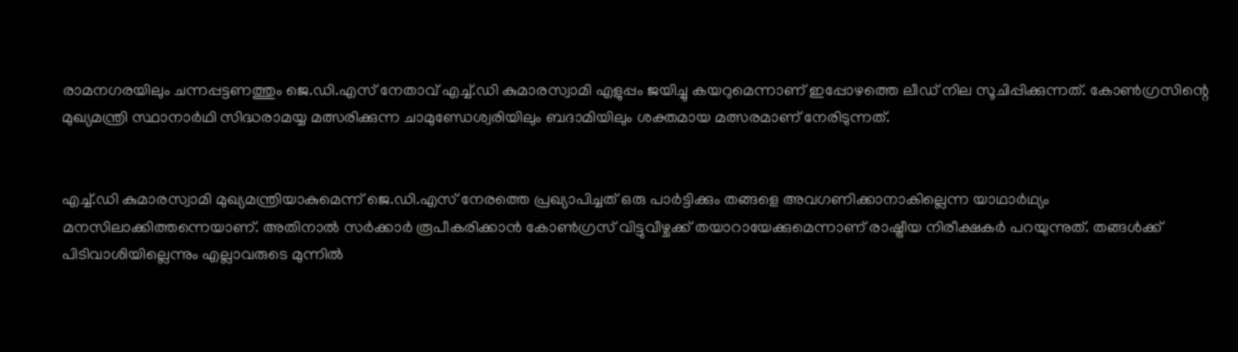രാമനഗരയിലും ചന്നപ്പട്ടണത്തും ജെ.ഡി.എസ് നേതാവ് എച്ച്‌.ഡി കുമാരസ്വാമി എളുപ്പം ജയിച്ചു കയറുമെന്നാണ് ഇപ്പോഴത്തെ ലീഡ് നില സൂചിപ്പിക്കുന്നത്. കോണ്‍ഗ്രസിന്റെ മുഖ്യമന്ത്രി സ്ഥാനാര്‍ഥി സിദ്ധരാമയ്യ മത്സരിക്കുന്ന ചാമുണ്ഡേശ്വരിയിലും ബദാമിയിലും ശക്തമായ മത്സരമാണ് നേരിടുന്നത്.


എച്ച്‌.ഡി കുമാരസ്വാമി മുഖ്യമന്ത്രിയാകുമെന്ന് ജെ.ഡി.എസ് നേരത്തെ പ്രഖ്യാപിച്ചത് ഒരു പാര്‍ട്ടിക്കും തങ്ങളെ അവഗണിക്കാനാകില്ലെന്ന യാഥാര്‍ഥ്യം മനസിലാക്കിത്തന്നെയാണ്. അതിനാല്‍ സര്‍ക്കാര്‍ രൂപീകരിക്കാന്‍ കോണ്‍ഗ്രസ് വിട്ടുവീഴ്ചക്ക് തയാറായേക്കുമെന്നാണ് രാഷ്ട്രീയ നിരീക്ഷകര്‍ പറയുന്നുത്. തങ്ങള്‍ക്ക് പിടിവാശിയില്ലെന്നും എല്ലാവരുടെ മുന്നില്‍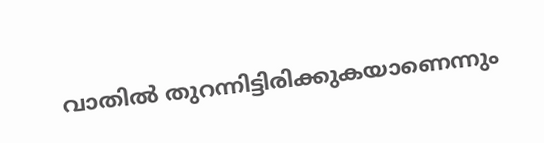വാതില്‍ തുറന്നിട്ടിരിക്കുകയാണെന്നും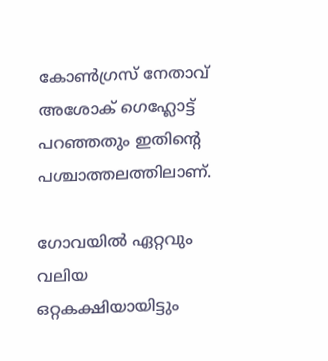കോണ്‍ഗ്രസ് നേതാവ് അശോക് ഗെഹ്ലോട്ട് പറഞ്ഞതും ഇതിന്റെ പശ്ചാത്തലത്തിലാണ്.

ഗോവയില്‍ ഏറ്റവും വലിയ ഒറ്റകക്ഷിയായിട്ടും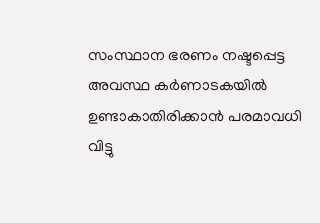സംസ്ഥാന ഭരണം നഷ്ടപ്പെട്ട അവസ്ഥ കര്‍ണാടകയില്‍ ഉണ്ടാകാതിരിക്കാന്‍ പരമാവധി വിട്ടു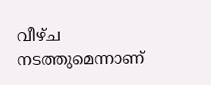വീഴ്ച നടത്തുമെന്നാണ്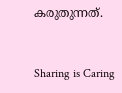കരുതുന്നത്.



Sharing is Caring